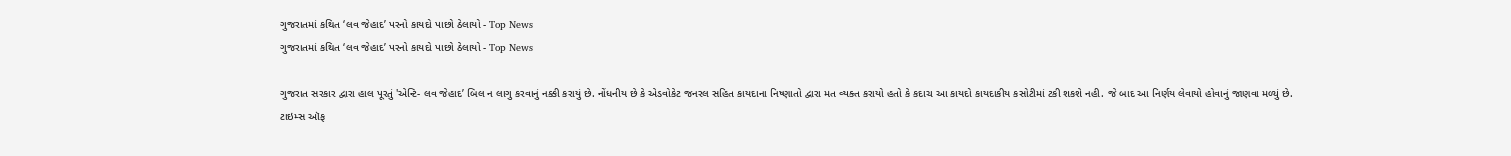ગુજરાતમાં કથિત ‘લવ જેહાદ’ પરનો કાયદો પાછો ઠેલાયો - Top News
ગુજરાતમાં કથિત ‘લવ જેહાદ’ પરનો કાયદો પાછો ઠેલાયો - Top News

ગુજરાત સરકાર દ્વારા હાલ પૂરતું 'એન્ટિ- લવ જેહાદ’ બિલ ન લાગુ કરવાનું નક્કી કરાયું છે. નોંધનીય છે કે એડવોકેટ જનરલ સહિત કાયદાના નિષ્ણાતો દ્વારા મત વ્યક્ત કરાયો હતો કે કદાચ આ કાયદો કાયદાકીય કસોટીમાં ટકી શકશે નહી. જે બાદ આ નિર્ણય લેવાયો હોવાનું જાણવા મળ્યું છે.
ટાઇમ્સ ઑફ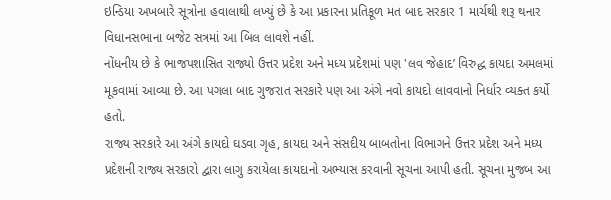ઇન્ડિયા અખબારે સૂત્રોના હવાલાથી લખ્યું છે કે આ પ્રકારના પ્રતિકૂળ મત બાદ સરકાર 1 માર્ચથી શરૂ થનાર વિધાનસભાના બજેટ સત્રમાં આ બિલ લાવશે નહીં.
નોંધનીય છે કે ભાજપશાસિત રાજ્યો ઉત્તર પ્રદેશ અને મધ્ય પ્રદેશમાં પણ 'લવ જેહાદ’ વિરુદ્ધ કાયદા અમલમાં મૂકવામાં આવ્યા છે. આ પગલા બાદ ગુજરાત સરકારે પણ આ અંગે નવો કાયદો લાવવાનો નિર્ધાર વ્યક્ત કર્યો હતો.
રાજ્ય સરકારે આ અંગે કાયદો ઘડવા ગૃહ, કાયદા અને સંસદીય બાબતોના વિભાગને ઉત્તર પ્રદેશ અને મધ્ય પ્રદેશની રાજ્ય સરકારો દ્વારા લાગુ કરાયેલા કાયદાનો અભ્યાસ કરવાની સૂચના આપી હતી. સૂચના મુજબ આ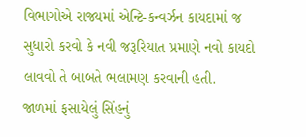વિભાગોએ રાજ્યમાં એન્ટિ-કન્વર્ઝન કાયદામાં જ સુધારો કરવો કે નવી જરૂરિયાત પ્રમાણે નવો કાયદો લાવવો તે બાબતે ભલામણ કરવાની હતી.
જાળમાં ફસાયેલું સિંહનું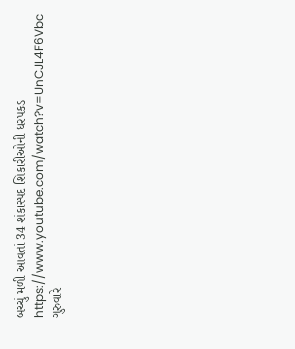બચ્ચું મળી આવતાં 34 શંકાસ્પદ શિકારીઓની ધરપકડ
https://www.youtube.com/watch?v=UnCJL4F6Vbc
ગુરુવારે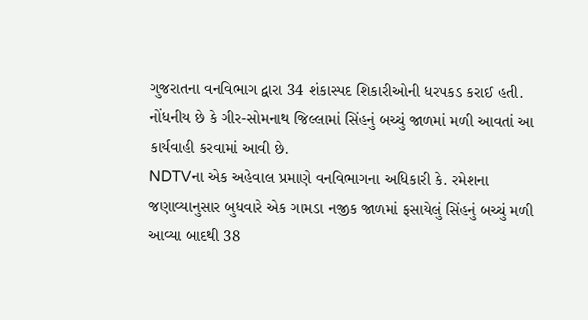ગુજરાતના વનવિભાગ દ્વારા 34 શંકાસ્પદ શિકારીઓની ધરપકડ કરાઈ હતી. નોંધનીય છે કે ગીર-સોમનાથ જિલ્લામાં સિંહનું બચ્ચું જાળમાં મળી આવતાં આ કાર્યવાહી કરવામાં આવી છે.
NDTVના એક અહેવાલ પ્રમાણે વનવિભાગના અધિકારી કે. રમેશના જણાવ્યાનુસાર બુધવારે એક ગામડા નજીક જાળમાં ફસાયેલું સિંહનું બચ્ચું મળી આવ્યા બાદથી 38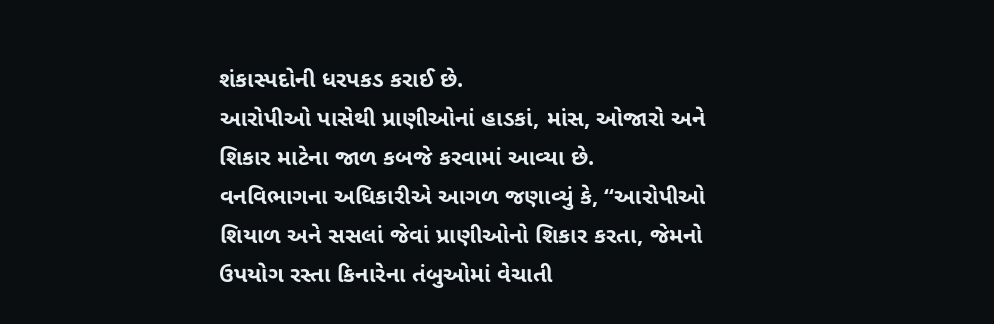શંકાસ્પદોની ધરપકડ કરાઈ છે.
આરોપીઓ પાસેથી પ્રાણીઓનાં હાડકાં, માંસ, ઓજારો અને શિકાર માટેના જાળ કબજે કરવામાં આવ્યા છે.
વનવિભાગના અધિકારીએ આગળ જણાવ્યું કે, “આરોપીઓ શિયાળ અને સસલાં જેવાં પ્રાણીઓનો શિકાર કરતા, જેમનો ઉપયોગ રસ્તા કિનારેના તંબુઓમાં વેચાતી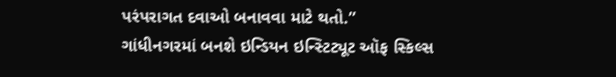પરંપરાગત દવાઓ બનાવવા માટે થતો.”
ગાંધીનગરમાં બનશે ઇન્ડિયન ઇન્સ્ટિટ્યૂટ ઑફ સ્કિલ્સ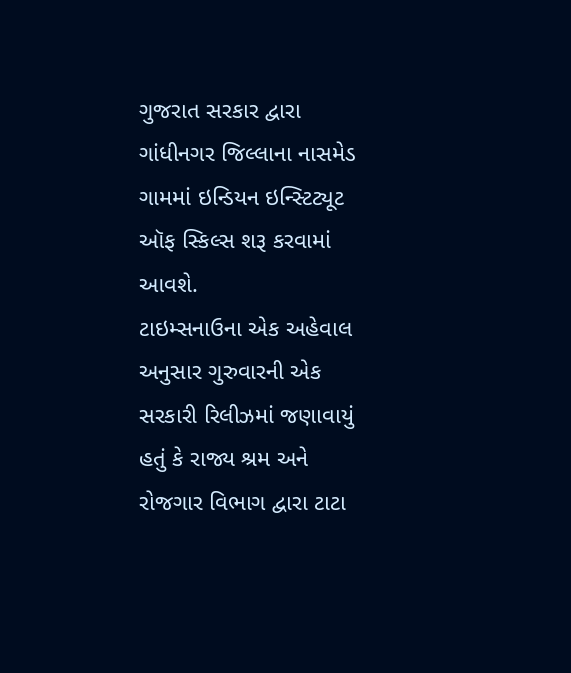ગુજરાત સરકાર દ્વારા ગાંધીનગર જિલ્લાના નાસમેડ ગામમાં ઇન્ડિયન ઇન્સ્ટિટ્યૂટ ઑફ સ્કિલ્સ શરૂ કરવામાં આવશે.
ટાઇમ્સનાઉના એક અહેવાલ અનુસાર ગુરુવારની એક સરકારી રિલીઝમાં જણાવાયું હતું કે રાજ્ય શ્રમ અને રોજગાર વિભાગ દ્વારા ટાટા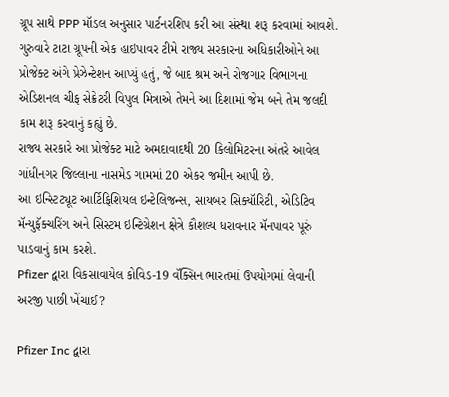ગ્રૂપ સાથે PPP મૉડલ અનુસાર પાર્ટનરશિપ કરી આ સંસ્થા શરૂ કરવામાં આવશે.
ગુરુવારે ટાટા ગ્રૂપની એક હાઇપાવર ટીમે રાજ્ય સરકારના અધિકારીઓને આ પ્રોજેક્ટ અંગે પ્રેઝેન્ટેશન આપ્યું હતું, જે બાદ શ્રમ અને રોજગાર વિભાગના એડિશનલ ચીફ સેક્રેટરી વિપુલ મિત્રાએ તેમને આ દિશામાં જેમ બને તેમ જલદી કામ શરૂ કરવાનું કહ્યું છે.
રાજ્ય સરકારે આ પ્રોજેક્ટ માટે અમદાવાદથી 20 કિલોમિટરના અંતરે આવેલ ગાંધીનગર જિલ્લાના નાસમેડ ગામમાં 20 એકર જમીન આપી છે.
આ ઇન્સ્ટિટ્યૂટ આર્ટિફિશિયલ ઇન્ટેલિજન્સ, સાયબર સિક્યૉરિટી, એડિટિવ મૅન્યુફૅક્ચરિંગ અને સિસ્ટમ ઇન્ટિગ્રેશન ક્ષેત્રે કૌશલ્ય ધરાવનાર મૅનપાવર પૂરું પાડવાનું કામ કરશે.
Pfizer દ્વારા વિકસાવાયેલ કોવિડ-19 વૅક્સિન ભારતમાં ઉપયોગમાં લેવાની અરજી પાછી ખેંચાઈ?

Pfizer Inc દ્વારા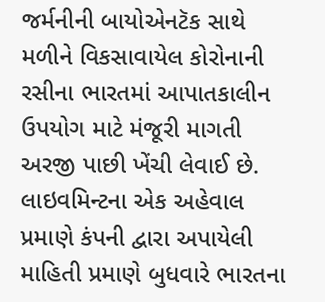જર્મનીની બાયોએનટૅક સાથે મળીને વિકસાવાયેલ કોરોનાની રસીના ભારતમાં આપાતકાલીન ઉપયોગ માટે મંજૂરી માગતી અરજી પાછી ખેંચી લેવાઈ છે.
લાઇવમિન્ટના એક અહેવાલ પ્રમાણે કંપની દ્વારા અપાયેલી માહિતી પ્રમાણે બુધવારે ભારતના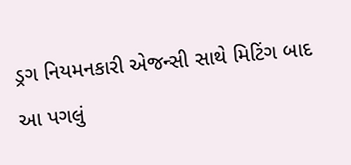ડ્રગ નિયમનકારી એજન્સી સાથે મિટિંગ બાદ આ પગલું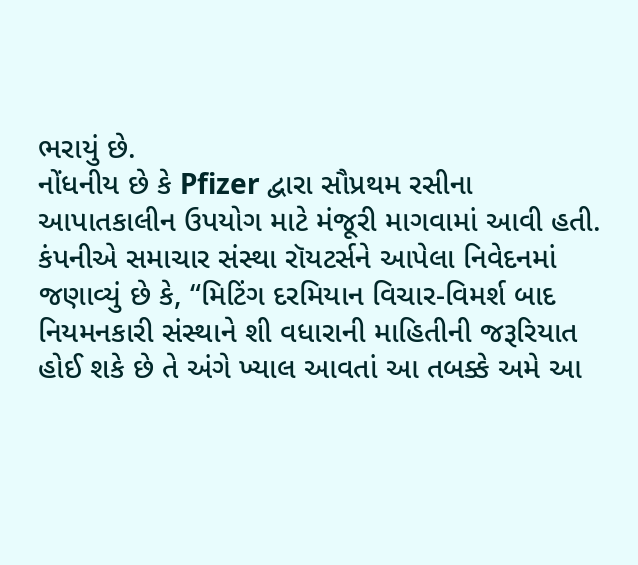ભરાયું છે.
નોંધનીય છે કે Pfizer દ્વારા સૌપ્રથમ રસીના આપાતકાલીન ઉપયોગ માટે મંજૂરી માગવામાં આવી હતી.
કંપનીએ સમાચાર સંસ્થા રૉયટર્સને આપેલા નિવેદનમાં જણાવ્યું છે કે, “મિટિંગ દરમિયાન વિચાર-વિમર્શ બાદ નિયમનકારી સંસ્થાને શી વધારાની માહિતીની જરૂરિયાત હોઈ શકે છે તે અંગે ખ્યાલ આવતાં આ તબક્કે અમે આ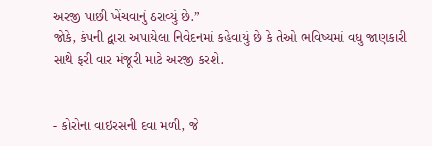અરજી પાછી ખેંચવાનું ઠરાવ્યું છે.”
જોકે, કંપની દ્વારા અપાયેલા નિવેદનમાં કહેવાયું છે કે તેઓ ભવિષ્યમાં વધુ જાણકારી સાથે ફરી વાર મંજૂરી માટે અરજી કરશે.


- કોરોના વાઇરસની દવા મળી, જે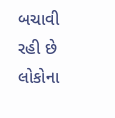બચાવી રહી છે લોકોના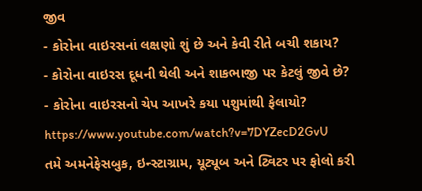જીવ
- કોરોના વાઇરસનાં લક્ષણો શું છે અને કેવી રીતે બચી શકાય?
- કોરોના વાઇરસ દૂધની થેલી અને શાકભાજી પર કેટલું જીવે છે?
- કોરોના વાઇરસનો ચેપ આખરે કયા પશુમાંથી ફેલાયો?
https://www.youtube.com/watch?v=7DYZecD2GvU
તમે અમનેફેસબુક, ઇન્સ્ટાગ્રામ, યૂટ્યૂબ અને ટ્વિટર પર ફોલો કરી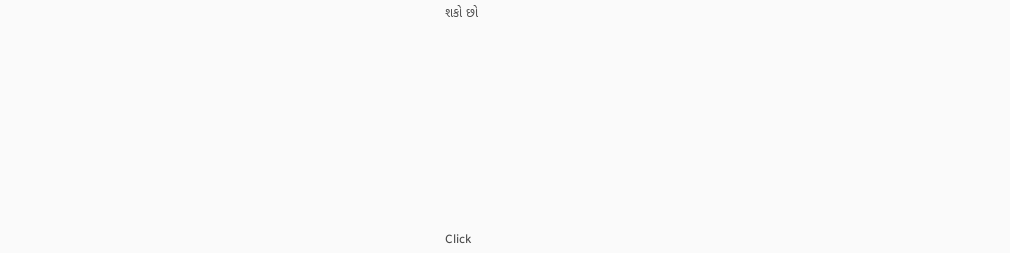શકો છો












Click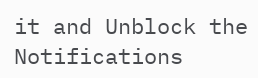it and Unblock the Notifications